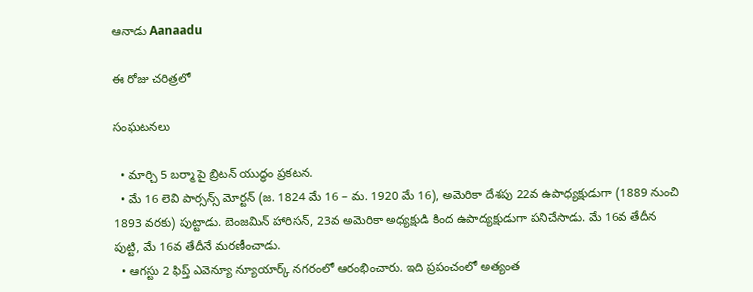ఆనాడు Aanaadu

ఈ రోజు చరిత్రలో

సంఘటనలు

  • మార్చి 5 బర్మా పై బ్రిటన్ యుద్ధం ప్రకటన.
  • మే 16 లెవి పార్సన్స్ మోర్టన్ (జ. 1824 మే 16 – మ. 1920 మే 16), అమెరికా దేశపు 22వ ఉపాధ్యక్షుడుగా (1889 నుంచి 1893 వరకు) పుట్టాడు. బెంజమిన్ హారిసన్, 23వ అమెరికా అధ్యక్షుడి కింద ఉపాద్యక్షుడుగా పనిచేసాడు. మే 16వ తేదీన పుట్టి, మే 16వ తేదీనే మరణీంచాడు.
  • ఆగస్టు 2 ఫిప్త్ ఎవెన్యూ న్యూయార్క్ నగరంలో ఆరంభించారు. ఇది ప్రపంచంలో అత్యంత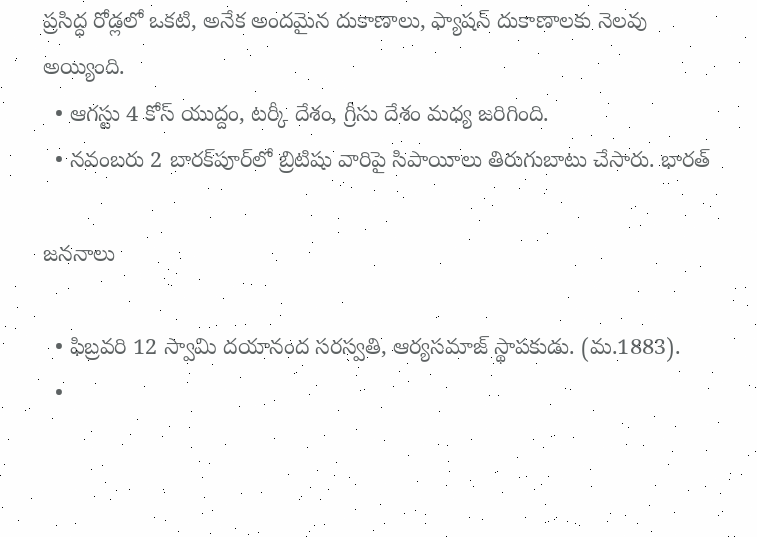ప్రసిద్ధ రోడ్లలో ఒకటి, అనేక అందమైన దుకాణాలు, ఫ్యాషన్ దుకాణాలకు నెలవు అయ్యింది.
  • ఆగస్టు 4 కోస్ యుద్దం, టర్కీ దేశం, గ్రీసు దేశం మధ్య జరిగింది.
  • నవంబరు 2 బారక్‌పూర్‌లో బ్రిటిషు వారిపై సిపాయీలు తిరుగుబాటు చేసారు. భారత్

జననాలు

  • ఫిబ్రవరి 12 స్వామి దయానంద సరస్వతి, ఆర్యసమాజ్ స్థాపకుడు. (మ.1883).
  •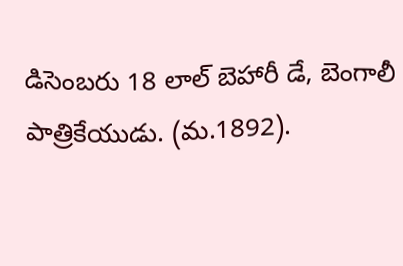డిసెంబరు 18 లాల్ బెహారీ డే, బెంగాలీ పాత్రికేయుడు. (మ.1892).